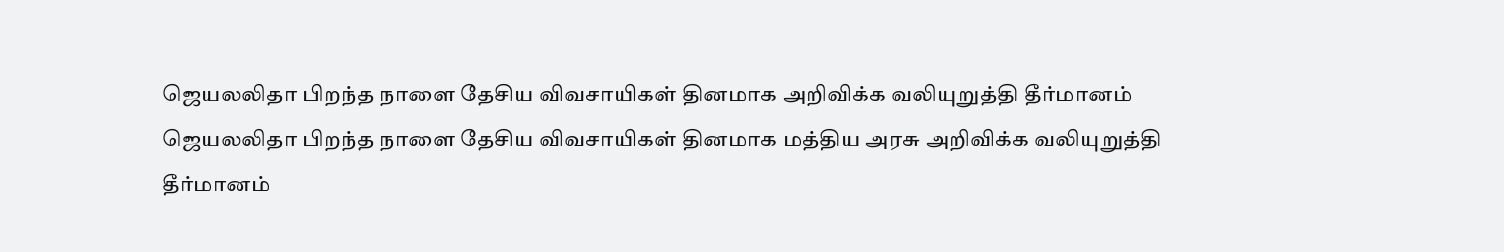ஜெயலலிதா பிறந்த நாளை தேசிய விவசாயிகள் தினமாக அறிவிக்க வலியுறுத்தி தீர்மானம்
ஜெயலலிதா பிறந்த நாளை தேசிய விவசாயிகள் தினமாக மத்திய அரசு அறிவிக்க வலியுறுத்தி தீர்மானம்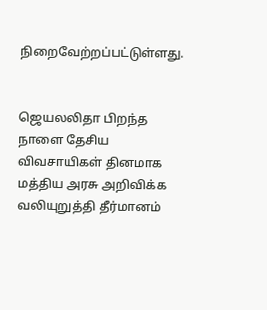நிறைவேற்றப்பட்டுள்ளது.


ஜெயலலிதா பிறந்த நாளை தேசிய விவசாயிகள் தினமாக மத்திய அரசு அறிவிக்க வலியுறுத்தி தீர்மானம்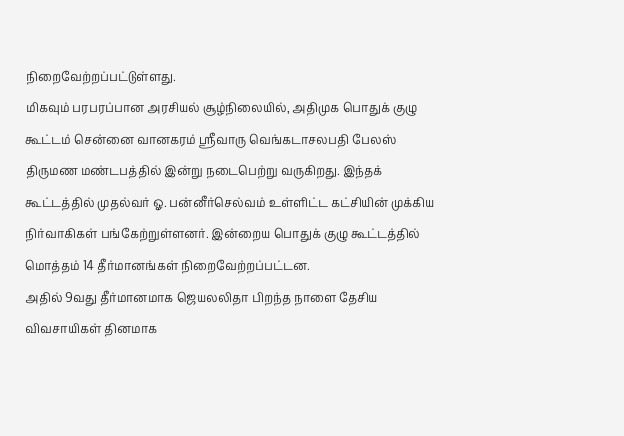நிறைவேற்றப்பட்டுள்ளது.
மிகவும் பரபரப்பான அரசியல் சூழ்நிலையில், அதிமுக பொதுக் குழு கூட்டம் சென்னை வானகரம் ஸ்ரீவாரு வெங்கடாசலபதி பேலஸ் திருமண மண்டபத்தில் இன்று நடைபெற்று வருகிறது. இந்தக் கூட்டத்தில் முதல்வர் ஓ. பன்னீர்செல்வம் உள்ளிட்ட கட்சியின் முக்கிய நிர்வாகிகள் பங்கேற்றுள்ளனர். இன்றைய பொதுக் குழு கூட்டத்தில் மொத்தம் 14 தீர்மானங்கள் நிறைவேற்றப்பட்டன.
அதில் 9வது தீர்மானமாக ஜெயலலிதா பிறந்த நாளை தேசிய விவசாயிகள் தினமாக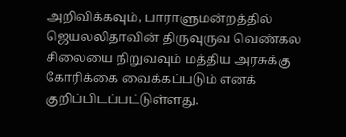அறிவிக்கவும், பாராளுமன்றத்தில் ஜெயலலிதாவின் திருவுருவ வெண்கல சிலையை நிறுவவும் மத்திய அரசுக்கு கோரிக்கை வைக்கப்படும் எனக் குறிப்பிடப்பட்டுள்ளது.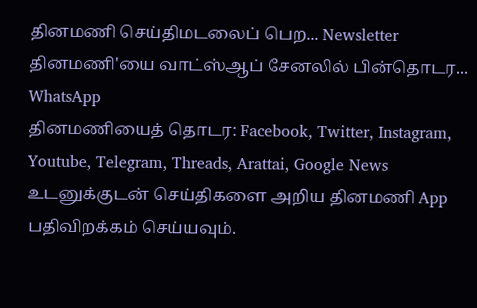தினமணி செய்திமடலைப் பெற... Newsletter
தினமணி'யை வாட்ஸ்ஆப் சேனலில் பின்தொடர... WhatsApp
தினமணியைத் தொடர: Facebook, Twitter, Instagram, Youtube, Telegram, Threads, Arattai, Google News
உடனுக்குடன் செய்திகளை அறிய தினமணி App பதிவிறக்கம் செய்யவும்.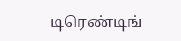டிரெண்டிங்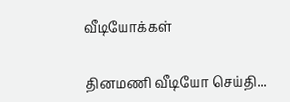வீடியோக்கள்

தினமணி வீடியோ செய்தி...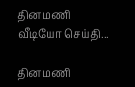தினமணி வீடியோ செய்தி...

தினமணி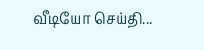வீடியோ செய்தி...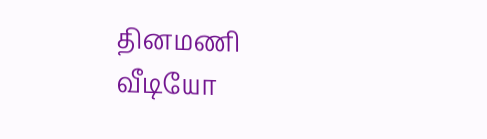தினமணி வீடியோ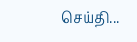செய்தி...